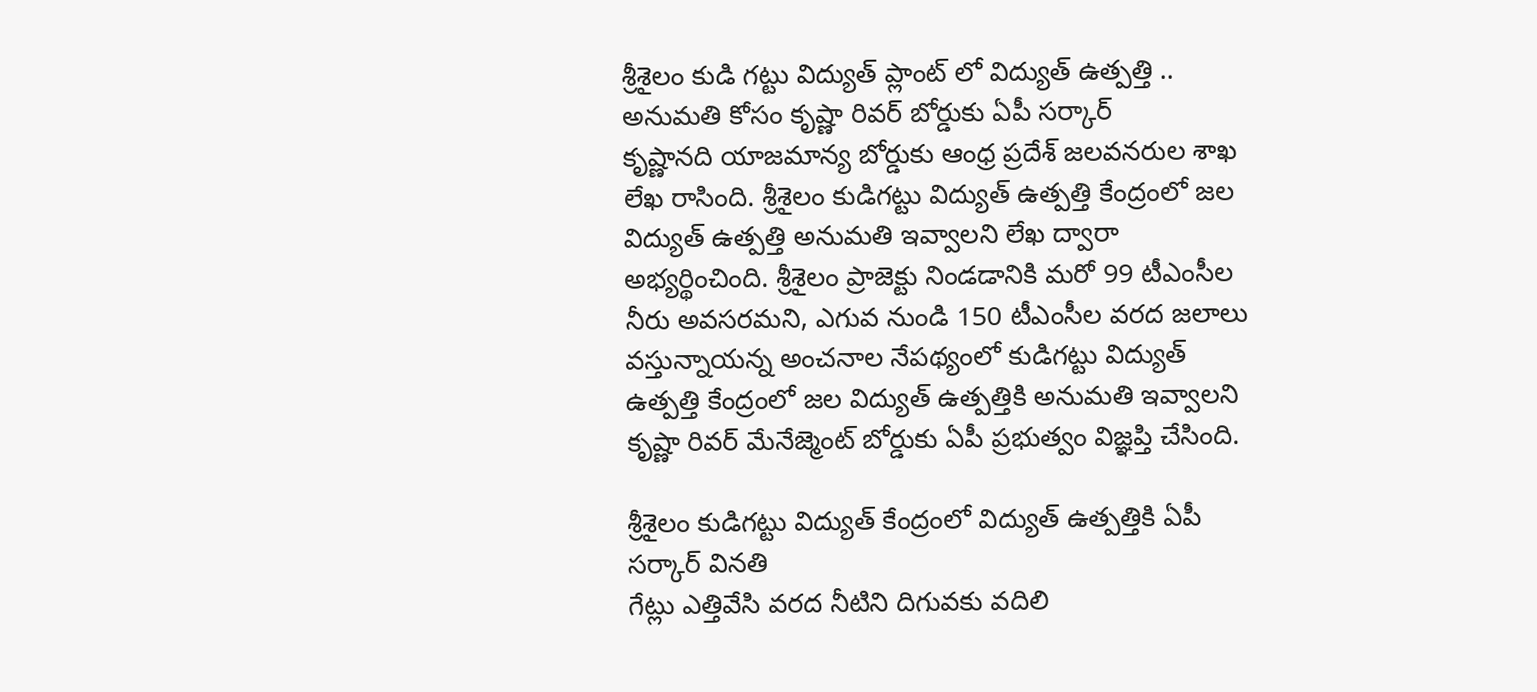శ్రీశైలం కుడి గట్టు విద్యుత్ ప్లాంట్ లో విద్యుత్ ఉత్పత్తి .. అనుమతి కోసం కృష్ణా రివర్ బోర్డుకు ఏపీ సర్కార్
కృష్ణానది యాజమాన్య బోర్డుకు ఆంధ్ర ప్రదేశ్ జలవనరుల శాఖ లేఖ రాసింది. శ్రీశైలం కుడిగట్టు విద్యుత్ ఉత్పత్తి కేంద్రంలో జల విద్యుత్ ఉత్పత్తి అనుమతి ఇవ్వాలని లేఖ ద్వారా అభ్యర్థించింది. శ్రీశైలం ప్రాజెక్టు నిండడానికి మరో 99 టీఎంసీల నీరు అవసరమని, ఎగువ నుండి 150 టీఎంసీల వరద జలాలు వస్తున్నాయన్న అంచనాల నేపథ్యంలో కుడిగట్టు విద్యుత్ ఉత్పత్తి కేంద్రంలో జల విద్యుత్ ఉత్పత్తికి అనుమతి ఇవ్వాలని కృష్ణా రివర్ మేనేజ్మెంట్ బోర్డుకు ఏపీ ప్రభుత్వం విజ్ఞప్తి చేసింది.

శ్రీశైలం కుడిగట్టు విద్యుత్ కేంద్రంలో విద్యుత్ ఉత్పత్తికి ఏపీ సర్కార్ వినతి
గేట్లు ఎత్తివేసి వరద నీటిని దిగువకు వదిలి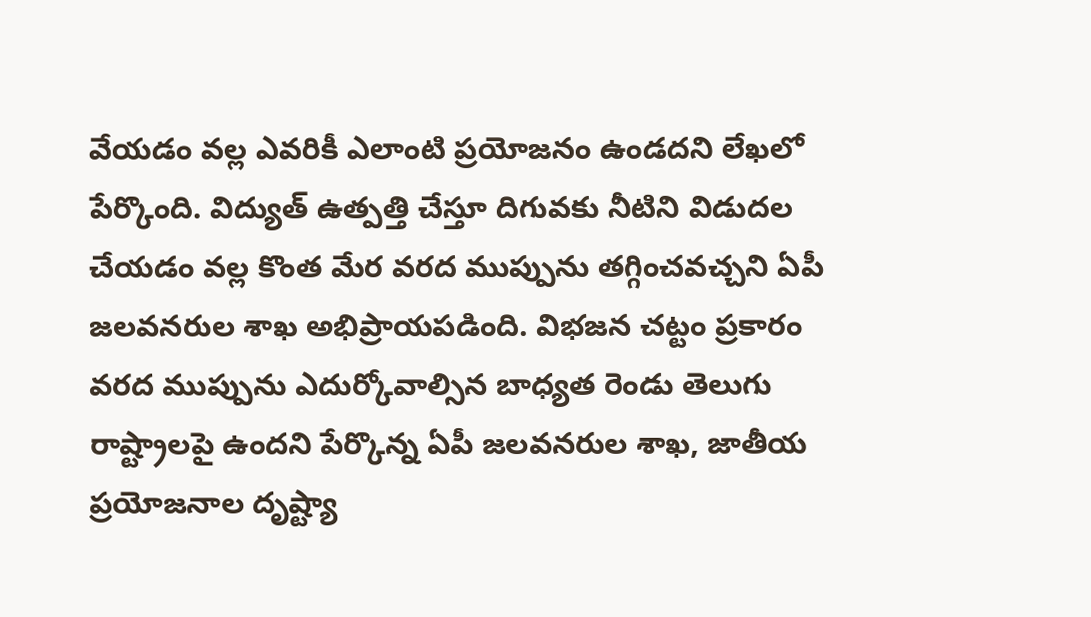వేయడం వల్ల ఎవరికీ ఎలాంటి ప్రయోజనం ఉండదని లేఖలో పేర్కొంది. విద్యుత్ ఉత్పత్తి చేస్తూ దిగువకు నీటిని విడుదల చేయడం వల్ల కొంత మేర వరద ముప్పును తగ్గించవచ్చని ఏపీ జలవనరుల శాఖ అభిప్రాయపడింది. విభజన చట్టం ప్రకారం వరద ముప్పును ఎదుర్కోవాల్సిన బాధ్యత రెండు తెలుగు రాష్ట్రాలపై ఉందని పేర్కొన్న ఏపీ జలవనరుల శాఖ, జాతీయ ప్రయోజనాల దృష్ట్యా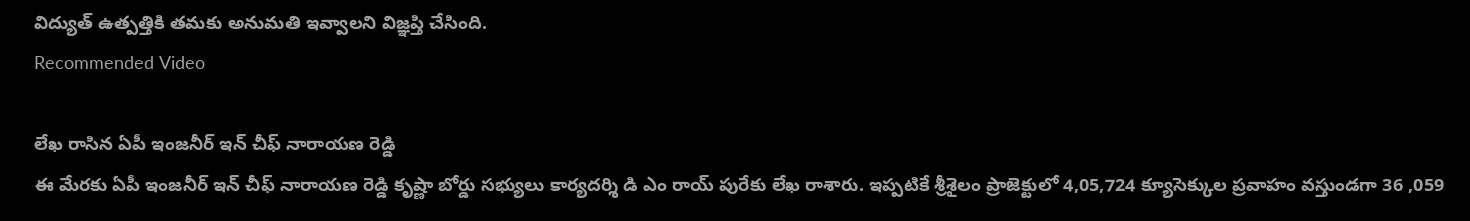విద్యుత్ ఉత్పత్తికి తమకు అనుమతి ఇవ్వాలని విజ్ఞప్తి చేసింది.
Recommended Video

లేఖ రాసిన ఏపీ ఇంజనీర్ ఇన్ చీఫ్ నారాయణ రెడ్డి
ఈ మేరకు ఏపీ ఇంజనీర్ ఇన్ చీఫ్ నారాయణ రెడ్డి కృష్ణా బోర్డు సభ్యులు కార్యదర్శి డి ఎం రాయ్ పురేకు లేఖ రాశారు. ఇప్పటికే శ్రీశైలం ప్రాజెక్టులో 4,05,724 క్యూసెక్కుల ప్రవాహం వస్తుండగా 36 ,059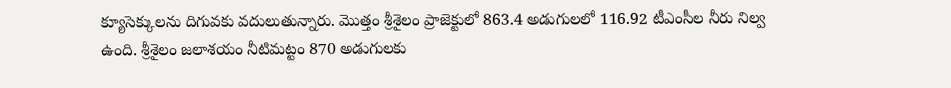క్యూసెక్కులను దిగువకు వదులుతున్నారు. మొత్తం శ్రీశైలం ప్రాజెక్టులో 863.4 అడుగులలో 116.92 టీఎంసీల నీరు నిల్వ ఉంది. శ్రీశైలం జలాశయం నీటిమట్టం 870 అడుగులకు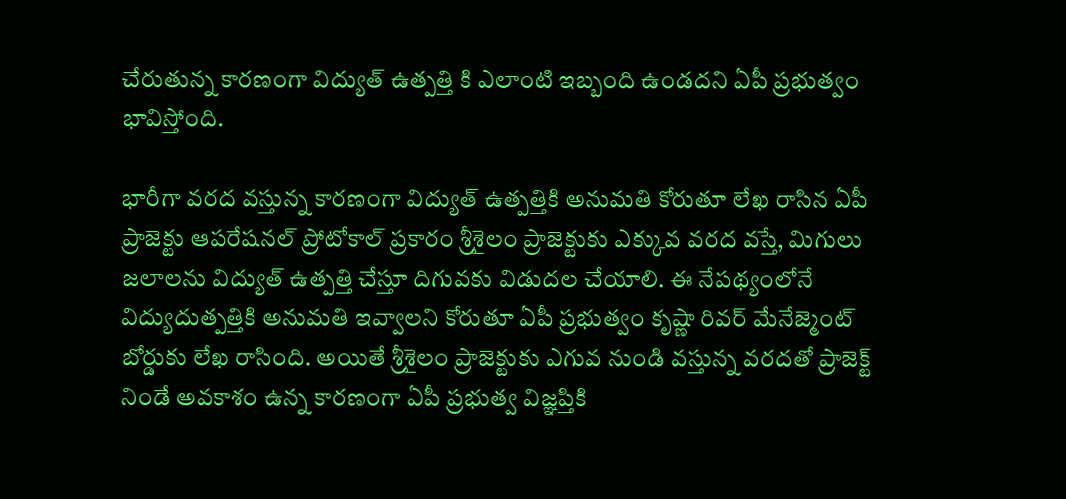చేరుతున్న కారణంగా విద్యుత్ ఉత్పత్తి కి ఎలాంటి ఇబ్బంది ఉండదని ఏపీ ప్రభుత్వం భావిస్తోంది.

భారీగా వరద వస్తున్న కారణంగా విద్యుత్ ఉత్పత్తికి అనుమతి కోరుతూ లేఖ రాసిన ఏపీ
ప్రాజెక్టు ఆపరేషనల్ ప్రోటోకాల్ ప్రకారం శ్రీశైలం ప్రాజెక్టుకు ఎక్కువ వరద వస్తే, మిగులు జలాలను విద్యుత్ ఉత్పత్తి చేస్తూ దిగువకు విడుదల చేయాలి. ఈ నేపథ్యంలోనే విద్యుదుత్పత్తికి అనుమతి ఇవ్వాలని కోరుతూ ఏపీ ప్రభుత్వం కృష్ణా రివర్ మేనేజ్మెంట్ బోర్డుకు లేఖ రాసింది. అయితే శ్రీశైలం ప్రాజెక్టుకు ఎగువ నుండి వస్తున్న వరదతో ప్రాజెక్ట్ నిండే అవకాశం ఉన్న కారణంగా ఏపీ ప్రభుత్వ విజ్ఞప్తికి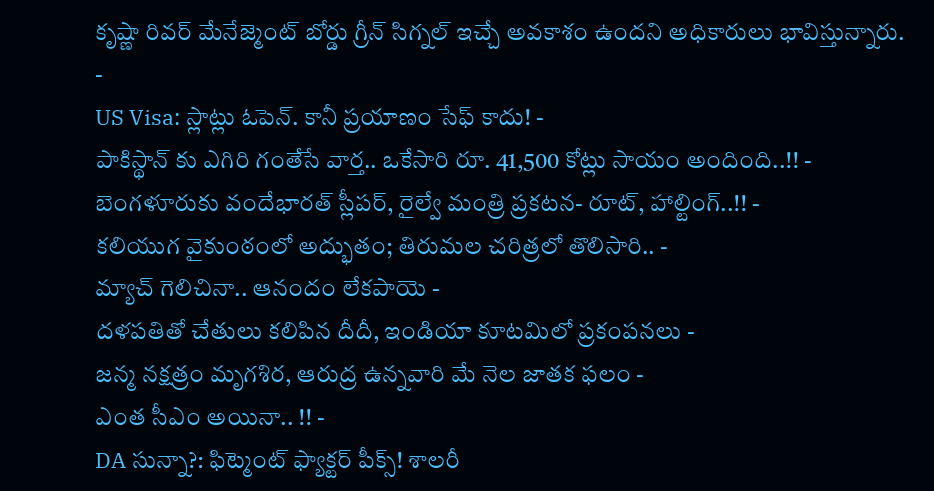కృష్ణా రివర్ మేనేజ్మెంట్ బోర్డు గ్రీన్ సిగ్నల్ ఇచ్చే అవకాశం ఉందని అధికారులు భావిస్తున్నారు.
-
US Visa: స్లాట్లు ఓపెన్. కానీ ప్రయాణం సేఫ్ కాదు! -
పాకిస్థాన్ కు ఎగిరి గంతేసే వార్త.. ఒకేసారి రూ. 41,500 కోట్లు సాయం అందింది..!! -
బెంగళూరుకు వందేభారత్ స్లీపర్, రైల్వే మంత్రి ప్రకటన- రూట్, హాల్టింగ్..!! -
కలియుగ వైకుంఠంలో అద్భుతం; తిరుమల చరిత్రలో తొలిసారి.. -
మ్యాచ్ గెలిచినా.. ఆనందం లేకపాయె -
దళపతితో చేతులు కలిపిన దీదీ, ఇండియా కూటమిలో ప్రకంపనలు -
జన్మ నక్షత్రం మృగశిర, ఆరుద్ర ఉన్నవారి మే నెల జాతక ఫలం -
ఎంత సీఎం అయినా.. !! -
DA సున్నా?: ఫిట్మెంట్ ఫ్యాక్టర్ పీక్స్! శాలరీ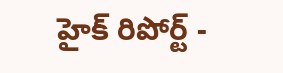హైక్ రిపోర్ట్ -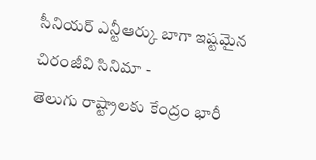సీనియర్ ఎన్టీఆర్కు బాగా ఇష్టమైన చిరంజీవి సినిమా -
తెలుగు రాష్ట్రాలకు కేంద్రం భారీ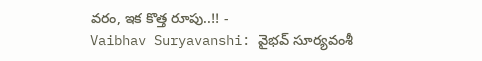వరం, ఇక కొత్త రూపు..!! -
Vaibhav Suryavanshi: వైభవ్ సూర్యవంశీ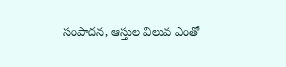సంపాదన, ఆస్తుల విలువ ఎంతో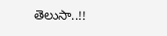తెలుసా..!!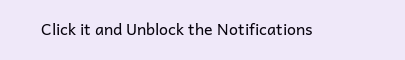Click it and Unblock the Notifications